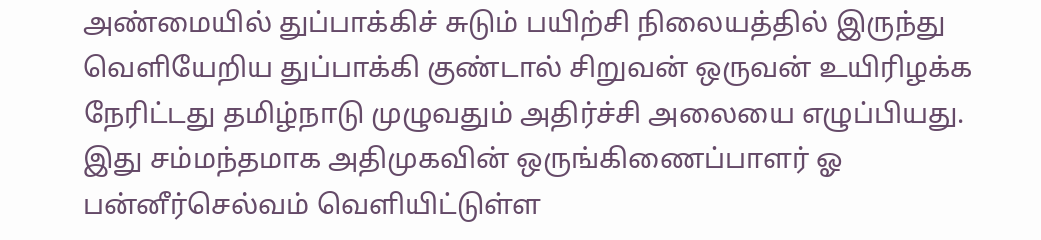அண்மையில் துப்பாக்கிச் சுடும் பயிற்சி நிலையத்தில் இருந்து வெளியேறிய துப்பாக்கி குண்டால் சிறுவன் ஒருவன் உயிரிழக்க நேரிட்டது தமிழ்நாடு முழுவதும் அதிர்ச்சி அலையை எழுப்பியது. இது சம்மந்தமாக அதிமுகவின் ஒருங்கிணைப்பாளர் ஓ பன்னீர்செல்வம் வெளியிட்டுள்ள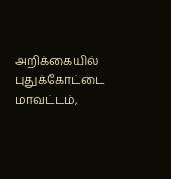அறிக்கையில் புதுக்கோட்டை மாவட்டம்,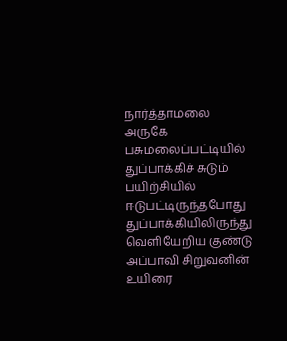நார்த்தாமலை அருகே பசுமலைப்பட்டியில் துப்பாக்கிச் சுடும் பயிற்சியில் ஈடுபட்டிருந்தபோது துப்பாக்கியிலிருந்து வெளியேறிய குண்டு அப்பாவி சிறுவனின் உயிரை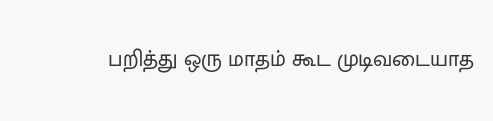பறித்து ஒரு மாதம் கூட முடிவடையாத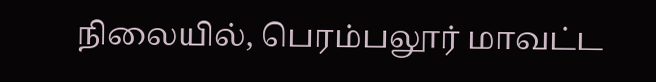நிலையில், பெரம்பலூர் மாவட்ட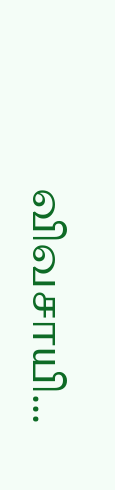விவசாயி...